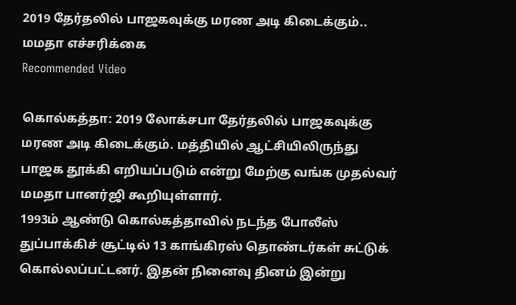2019 தேர்தலில் பாஜகவுக்கு மரண அடி கிடைக்கும்.. மமதா எச்சரிக்கை
Recommended Video

கொல்கத்தா: 2019 லோக்சபா தேர்தலில் பாஜகவுக்கு மரண அடி கிடைக்கும். மத்தியில் ஆட்சியிலிருந்து பாஜக தூக்கி எறியப்படும் என்று மேற்கு வங்க முதல்வர் மமதா பானர்ஜி கூறியுள்ளார்.
1993ம் ஆண்டு கொல்கத்தாவில் நடந்த போலீஸ் துப்பாக்கிச் சூட்டில் 13 காங்கிரஸ் தொண்டர்கள் சுட்டுக் கொல்லப்பட்டனர். இதன் நினைவு தினம் இன்று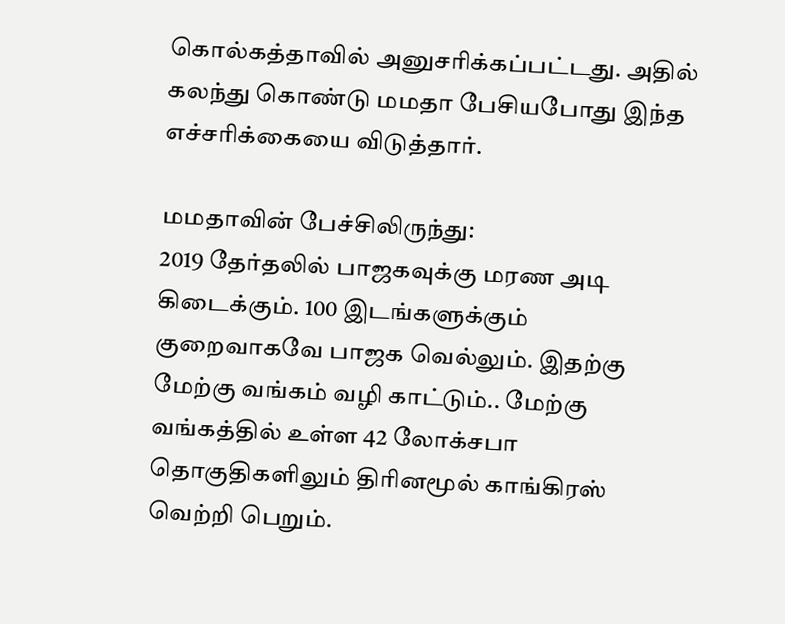கொல்கத்தாவில் அனுசரிக்கப்பட்டது. அதில் கலந்து கொண்டு மமதா பேசியபோது இந்த எச்சரிக்கையை விடுத்தார்.

மமதாவின் பேச்சிலிருந்து:
2019 தேர்தலில் பாஜகவுக்கு மரண அடி கிடைக்கும். 100 இடங்களுக்கும் குறைவாகவே பாஜக வெல்லும். இதற்கு மேற்கு வங்கம் வழி காட்டும்.. மேற்கு வங்கத்தில் உள்ள 42 லோக்சபா தொகுதிகளிலும் திரினமூல் காங்கிரஸ் வெற்றி பெறும்.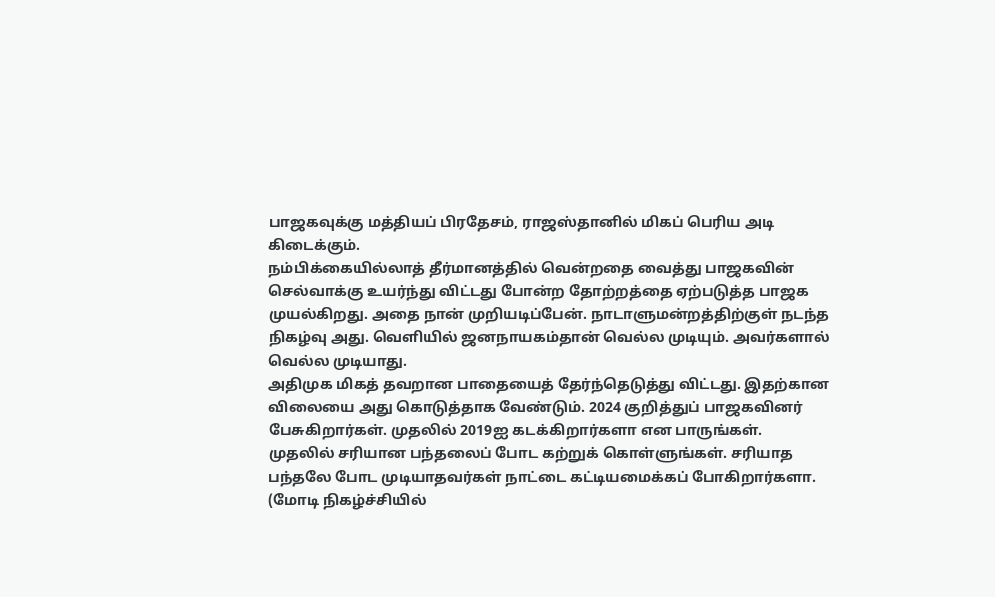பாஜகவுக்கு மத்தியப் பிரதேசம், ராஜஸ்தானில் மிகப் பெரிய அடி கிடைக்கும்.
நம்பிக்கையில்லாத் தீர்மானத்தில் வென்றதை வைத்து பாஜகவின் செல்வாக்கு உயர்ந்து விட்டது போன்ற தோற்றத்தை ஏற்படுத்த பாஜக முயல்கிறது. அதை நான் முறியடிப்பேன். நாடாளுமன்றத்திற்குள் நடந்த நிகழ்வு அது. வெளியில் ஜனநாயகம்தான் வெல்ல முடியும். அவர்களால் வெல்ல முடியாது.
அதிமுக மிகத் தவறான பாதையைத் தேர்ந்தெடுத்து விட்டது. இதற்கான விலையை அது கொடுத்தாக வேண்டும். 2024 குறித்துப் பாஜகவினர் பேசுகிறார்கள். முதலில் 2019ஐ கடக்கிறார்களா என பாருங்கள்.
முதலில் சரியான பந்தலைப் போட கற்றுக் கொள்ளுங்கள். சரியாத பந்தலே போட முடியாதவர்கள் நாட்டை கட்டியமைக்கப் போகிறார்களா. (மோடி நிகழ்ச்சியில்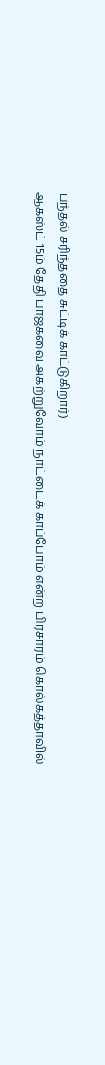பந்தல் சரிந்ததை சுட்டிக் காட்டுகிறார்)
ஆகஸ்ட் 15ம் தேதி பாஜகவை அகற்றுவோம் நாட்டைக் காப்போம் என்ற பிரசாரம் கொல்கத்தாவில்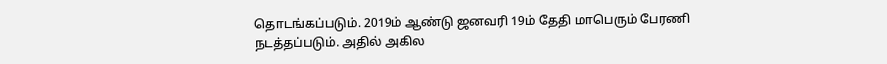தொடங்கப்படும். 2019ம் ஆண்டு ஜனவரி 19ம் தேதி மாபெரும் பேரணி நடத்தப்படும். அதில் அகில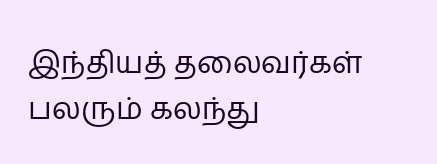இந்தியத் தலைவர்கள் பலரும் கலந்து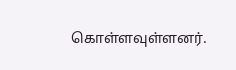கொள்ளவுள்ளனர்.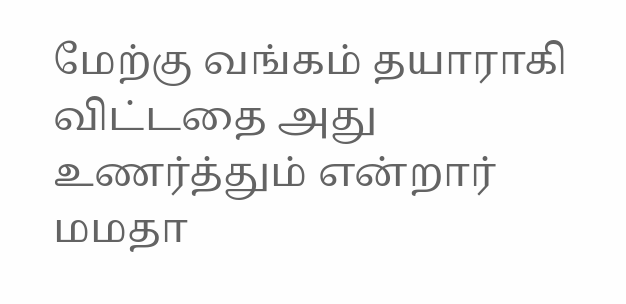மேற்கு வங்கம் தயாராகி விட்டதை அது உணர்த்தும் என்றார் மமதா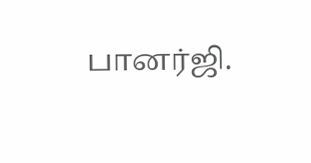பானர்ஜி.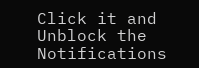Click it and Unblock the Notifications